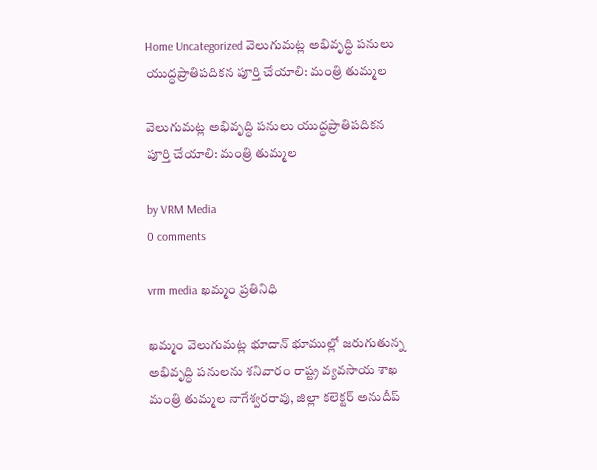Home Uncategorized వెలుగుమట్ల అభివృద్ధి పనులు యుద్ధప్రాతిపదికన పూర్తి చేయాలి: మంత్రి తుమ్మల

వెలుగుమట్ల అభివృద్ధి పనులు యుద్ధప్రాతిపదికన పూర్తి చేయాలి: మంత్రి తుమ్మల

by VRM Media
0 comments

vrm media ఖమ్మం ప్రతినిధి

ఖమ్మం వెలుగుమట్ల భూదాన్ భూముల్లో జరుగుతున్న అభివృద్ధి పనులను శనివారం రాష్ట్ర వ్యవసాయ శాఖ మంత్రి తుమ్మల నాగేశ్వరరావు, జిల్లా కలెక్టర్ అనుదీప్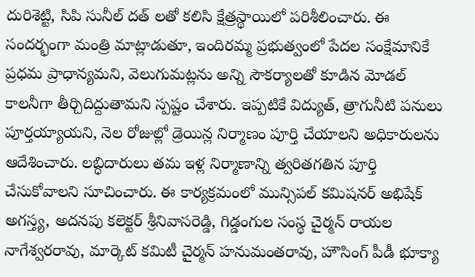దురిశెట్టి, సిపి సునీల్ దత్ లతో కలిసి క్షేత్రస్థాయిలో పరిశీలించారు. ఈ సందర్భంగా మంత్రి మాట్లాడుతూ, ఇందిరమ్మ ప్రభుత్వంలో పేదల సంక్షేమానికే ప్రధమ ప్రాధాన్యమని, వెలుగుమట్లను అన్ని సౌకర్యాలతో కూడిన మోడల్ కాలనీగా తీర్చిదిద్దుతామని స్పష్టం చేశారు. ఇప్పటికే విద్యుత్, త్రాగునీటి పనులు పూర్తయ్యాయని, నెల రోజుల్లో డ్రెయిన్ల నిర్మాణం పూర్తి చేయాలని అధికారులను ఆదేశించారు. లబ్ధిదారులు తమ ఇళ్ల నిర్మాణాన్ని త్వరితగతిన పూర్తి చేసుకోవాలని సూచించారు. ఈ కార్యక్రమంలో మున్సిపల్ కమిషనర్ అభిషేక్ అగస్త్య, అదనపు కలెక్టర్ శ్రీనివాసరెడ్డి, గిడ్డంగుల సంస్థ చైర్మన్ రాయల నాగేశ్వరరావు, మార్కెట్ కమిటీ చైర్మన్ హనుమంతరావు, హౌసింగ్ పీడీ భూక్యా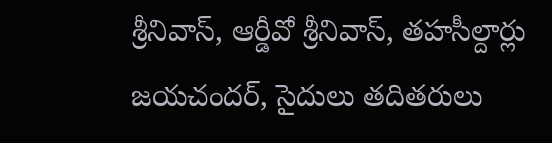శ్రీనివాస్, ఆర్డీవో శ్రీనివాస్, తహసీల్దార్లు జయచందర్, సైదులు తదితరులు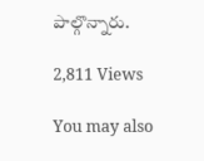పాల్గొన్నారు.

2,811 Views

You may also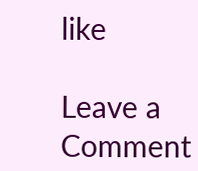like

Leave a Comment